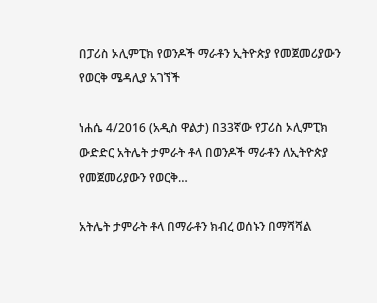በፓሪስ ኦሊምፒክ የወንዶች ማራቶን ኢትዮጵያ የመጀመሪያውን የወርቅ ሜዳሊያ አገኘች

ነሐሴ 4/2016 (አዲስ ዋልታ) በ33ኛው የፓሪስ ኦሊምፒክ ውድድር አትሌት ታምራት ቶላ በወንዶች ማራቶን ለኢትዮጵያ የመጀመሪያውን የወርቅ…

አትሌት ታምራት ቶላ በማራቶን ክብረ ወሰኑን በማሻሻል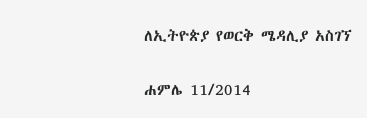ለኢትዮጵያ የወርቅ ሜዳሊያ አስገኘ

ሐምሌ 11/2014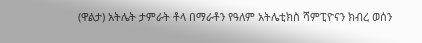(ዋልታ) አትሌት ታምራት ቶላ በማራቶን የዓለም አትሌቲክስ ሻምፒዮናን ክብረ ወሰን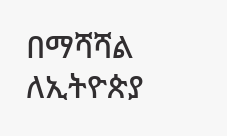በማሻሻል ለኢትዮጵያ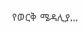የወርቅ ሜዳሊያ…